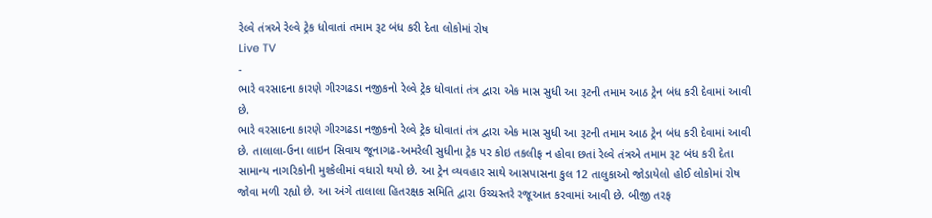રેલ્વે તંત્રએ રેલ્વે ટ્રેક ધોવાતાં તમામ રૂટ બંધ કરી દેતા લોકોમાં રોષ
Live TV
-
ભારે વરસાદના કારણે ગીરગઢડા નજીકનો રેલ્વે ટ્રેક ધોવાતાં તંત્ર દ્વારા એક માસ સુધી આ રૂટની તમામ આઠ ટ્રેન બંધ કરી દેવામાં આવી છે.
ભારે વરસાદના કારણે ગીરગઢડા નજીકનો રેલ્વે ટ્રેક ધોવાતાં તંત્ર દ્વારા એક માસ સુધી આ રૂટની તમામ આઠ ટ્રેન બંધ કરી દેવામાં આવી છે. તાલાલા-ઉના લાઇન સિવાય જૂનાગઢ-અમરેલી સુધીના ટ્રેક પર કોઇ તકલીફ ન હોવા છતાં રેલ્વે તંત્રએ તમામ રૂટ બંધ કરી દેતા સામાન્ય નાગરિકોની મુશ્કેલીમાં વધારો થયો છે. આ ટ્રેન વ્યવહાર સાથે આસપાસના કુલ 12 તાલુકાઓ જોડાયેલો હોઈ લોકોમાં રોષ જોવા મળી રહ્યો છે. આ અંગે તાલાલા હિતરક્ષક સમિતિ દ્વારા ઉચ્ચસ્તરે રજૂઆત કરવામાં આવી છે. બીજી તરફ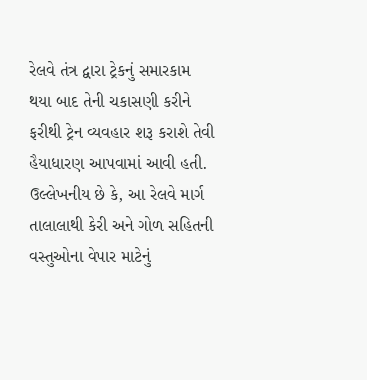રેલવે તંત્ર દ્વારા ટ્રેકનું સમારકામ થયા બાદ તેની ચકાસણી કરીને ફરીથી ટ્રેન વ્યવહાર શરૂ કરાશે તેવી હૈયાધારણ આપવામાં આવી હતી. ઉલ્લેખનીય છે કે, આ રેલવે માર્ગ તાલાલાથી કેરી અને ગોળ સહિતની વસ્તુઓના વેપાર માટેનું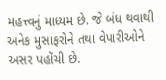મહત્ત્વનું માધ્યમ છે. જે બંધ થવાથી અનેક મુસાફરોને તથા વેપારીઓને અસર પહોંચી છે.